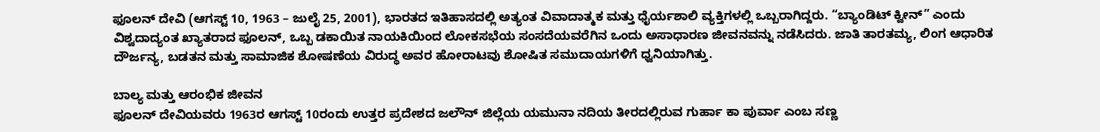ಫೂಲನ್ ದೇವಿ (ಆಗಸ್ಟ್ 10, 1963 – ಜುಲೈ 25, 2001), ಭಾರತದ ಇತಿಹಾಸದಲ್ಲಿ ಅತ್ಯಂತ ವಿವಾದಾತ್ಮಕ ಮತ್ತು ಧೈರ್ಯಶಾಲಿ ವ್ಯಕ್ತಿಗಳಲ್ಲಿ ಒಬ್ಬರಾಗಿದ್ದರು. “ಬ್ಯಾಂಡಿಟ್ ಕ್ವೀನ್” ಎಂದು ವಿಶ್ವದಾದ್ಯಂತ ಖ್ಯಾತರಾದ ಫೂಲನ್, ಒಬ್ಬ ಡಕಾಯಿತ ನಾಯಕಿಯಿಂದ ಲೋಕಸಭೆಯ ಸಂಸದೆಯವರೆಗಿನ ಒಂದು ಅಸಾಧಾರಣ ಜೀವನವನ್ನು ನಡೆಸಿದರು. ಜಾತಿ ತಾರತಮ್ಯ, ಲಿಂಗ ಆಧಾರಿತ ದೌರ್ಜನ್ಯ, ಬಡತನ ಮತ್ತು ಸಾಮಾಜಿಕ ಶೋಷಣೆಯ ವಿರುದ್ಧ ಅವರ ಹೋರಾಟವು ಶೋಷಿತ ಸಮುದಾಯಗಳಿಗೆ ಧ್ವನಿಯಾಗಿತ್ತು.

ಬಾಲ್ಯ ಮತ್ತು ಆರಂಭಿಕ ಜೀವನ
ಫೂಲನ್ ದೇವಿಯವರು 1963ರ ಆಗಸ್ಟ್ 10ರಂದು ಉತ್ತರ ಪ್ರದೇಶದ ಜಲೌನ್ ಜಿಲ್ಲೆಯ ಯಮುನಾ ನದಿಯ ತೀರದಲ್ಲಿರುವ ಗುರ್ಹಾ ಕಾ ಪುರ್ವಾ ಎಂಬ ಸಣ್ಣ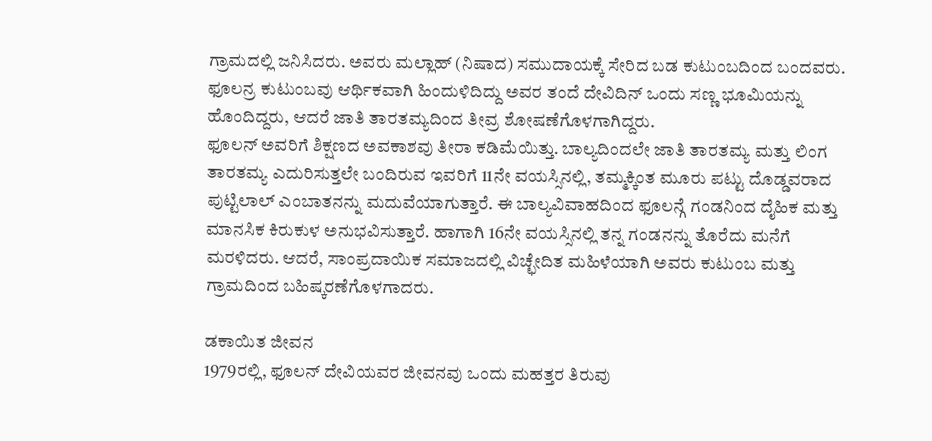ಗ್ರಾಮದಲ್ಲಿ ಜನಿಸಿದರು. ಅವರು ಮಲ್ಲಾಹ್ (ನಿಷಾದ) ಸಮುದಾಯಕ್ಕೆ ಸೇರಿದ ಬಡ ಕುಟುಂಬದಿಂದ ಬಂದವರು. ಫೂಲನ್ರ ಕುಟುಂಬವು ಆರ್ಥಿಕವಾಗಿ ಹಿಂದುಳಿದಿದ್ದು ಅವರ ತಂದೆ ದೇವಿದಿನ್ ಒಂದು ಸಣ್ಣ ಭೂಮಿಯನ್ನು ಹೊಂದಿದ್ದರು, ಆದರೆ ಜಾತಿ ತಾರತಮ್ಯದಿಂದ ತೀವ್ರ ಶೋಷಣೆಗೊಳಗಾಗಿದ್ದರು.
ಫೂಲನ್ ಅವರಿಗೆ ಶಿಕ್ಷಣದ ಅವಕಾಶವು ತೀರಾ ಕಡಿಮೆಯಿತ್ತು. ಬಾಲ್ಯದಿಂದಲೇ ಜಾತಿ ತಾರತಮ್ಯ ಮತ್ತು ಲಿಂಗ ತಾರತಮ್ಯ ಎದುರಿಸುತ್ತಲೇ ಬಂದಿರುವ ಇವರಿಗೆ 11ನೇ ವಯಸ್ಸಿನಲ್ಲಿ, ತಮ್ಮಕ್ಕಿಂತ ಮೂರು ಪಟ್ಟು ದೊಡ್ಡವರಾದ ಪುಟ್ಟಿಲಾಲ್ ಎಂಬಾತನನ್ನು ಮದುವೆಯಾಗುತ್ತಾರೆ. ಈ ಬಾಲ್ಯವಿವಾಹದಿಂದ ಫೂಲನ್ಗೆ ಗಂಡನಿಂದ ದೈಹಿಕ ಮತ್ತು ಮಾನಸಿಕ ಕಿರುಕುಳ ಅನುಭವಿಸುತ್ತಾರೆ. ಹಾಗಾಗಿ 16ನೇ ವಯಸ್ಸಿನಲ್ಲಿ ತನ್ನ ಗಂಡನನ್ನು ತೊರೆದು ಮನೆಗೆ ಮರಳಿದರು. ಆದರೆ, ಸಾಂಪ್ರದಾಯಿಕ ಸಮಾಜದಲ್ಲಿ ವಿಚ್ಛೇದಿತ ಮಹಿಳೆಯಾಗಿ ಅವರು ಕುಟುಂಬ ಮತ್ತು ಗ್ರಾಮದಿಂದ ಬಹಿಷ್ಕರಣೆಗೊಳಗಾದರು.

ಡಕಾಯಿತ ಜೀವನ
1979ರಲ್ಲಿ, ಫೂಲನ್ ದೇವಿಯವರ ಜೀವನವು ಒಂದು ಮಹತ್ತರ ತಿರುವು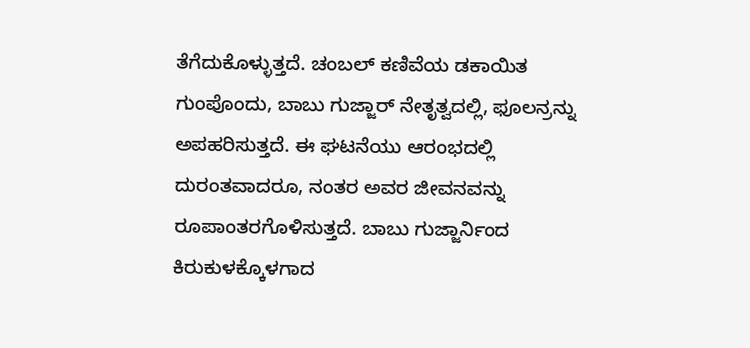ತೆಗೆದುಕೊಳ್ಳುತ್ತದೆ. ಚಂಬಲ್ ಕಣಿವೆಯ ಡಕಾಯಿತ ಗುಂಪೊಂದು, ಬಾಬು ಗುಜ್ಜಾರ್ ನೇತೃತ್ವದಲ್ಲಿ, ಫೂಲನ್ರನ್ನು ಅಪಹರಿಸುತ್ತದೆ. ಈ ಘಟನೆಯು ಆರಂಭದಲ್ಲಿ ದುರಂತವಾದರೂ, ನಂತರ ಅವರ ಜೀವನವನ್ನು ರೂಪಾಂತರಗೊಳಿಸುತ್ತದೆ. ಬಾಬು ಗುಜ್ಜಾರ್ನಿಂದ ಕಿರುಕುಳಕ್ಕೊಳಗಾದ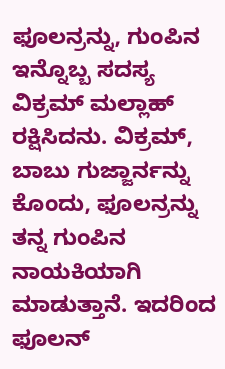ಫೂಲನ್ರನ್ನು, ಗುಂಪಿನ ಇನ್ನೊಬ್ಬ ಸದಸ್ಯ ವಿಕ್ರಮ್ ಮಲ್ಲಾಹ್ ರಕ್ಷಿಸಿದನು. ವಿಕ್ರಮ್, ಬಾಬು ಗುಜ್ಜಾರ್ನನ್ನು ಕೊಂದು, ಫೂಲನ್ರನ್ನು ತನ್ನ ಗುಂಪಿನ ನಾಯಕಿಯಾಗಿ ಮಾಡುತ್ತಾನೆ. ಇದರಿಂದ ಫೂಲನ್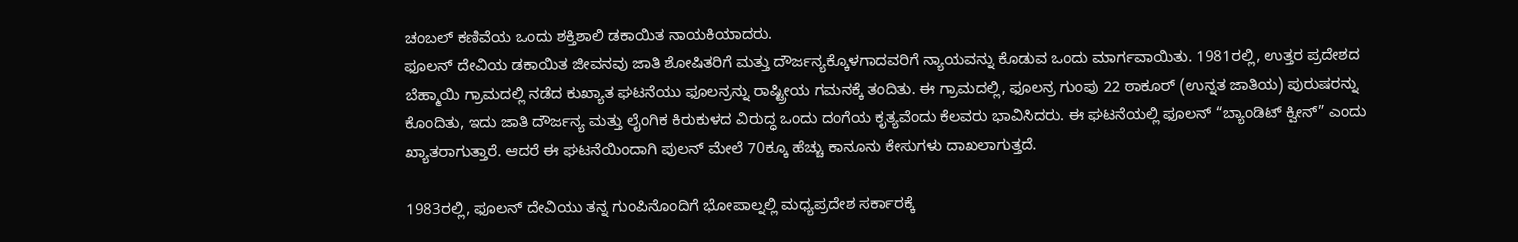ಚಂಬಲ್ ಕಣಿವೆಯ ಒಂದು ಶಕ್ತಿಶಾಲಿ ಡಕಾಯಿತ ನಾಯಕಿಯಾದರು.
ಫೂಲನ್ ದೇವಿಯ ಡಕಾಯಿತ ಜೀವನವು ಜಾತಿ ಶೋಷಿತರಿಗೆ ಮತ್ತು ದೌರ್ಜನ್ಯಕ್ಕೊಳಗಾದವರಿಗೆ ನ್ಯಾಯವನ್ನು ಕೊಡುವ ಒಂದು ಮಾರ್ಗವಾಯಿತು. 1981ರಲ್ಲಿ, ಉತ್ತರ ಪ್ರದೇಶದ ಬೆಹ್ಮಾಯಿ ಗ್ರಾಮದಲ್ಲಿ ನಡೆದ ಕುಖ್ಯಾತ ಘಟನೆಯು ಫೂಲನ್ರನ್ನು ರಾಷ್ಟ್ರೀಯ ಗಮನಕ್ಕೆ ತಂದಿತು. ಈ ಗ್ರಾಮದಲ್ಲಿ, ಫೂಲನ್ರ ಗುಂಪು 22 ಠಾಕೂರ್ (ಉನ್ನತ ಜಾತಿಯ) ಪುರುಷರನ್ನು ಕೊಂದಿತು, ಇದು ಜಾತಿ ದೌರ್ಜನ್ಯ ಮತ್ತು ಲೈಂಗಿಕ ಕಿರುಕುಳದ ವಿರುದ್ಧ ಒಂದು ದಂಗೆಯ ಕೃತ್ಯವೆಂದು ಕೆಲವರು ಭಾವಿಸಿದರು. ಈ ಘಟನೆಯಲ್ಲಿ ಫೂಲನ್ “ಬ್ಯಾಂಡಿಟ್ ಕ್ವೀನ್” ಎಂದು ಖ್ಯಾತರಾಗುತ್ತಾರೆ. ಆದರೆ ಈ ಘಟನೆಯಿಂದಾಗಿ ಪುಲನ್ ಮೇಲೆ 70ಕ್ಕೂ ಹೆಚ್ಚು ಕಾನೂನು ಕೇಸುಗಳು ದಾಖಲಾಗುತ್ತದೆ.

1983ರಲ್ಲಿ, ಫೂಲನ್ ದೇವಿಯು ತನ್ನ ಗುಂಪಿನೊಂದಿಗೆ ಭೋಪಾಲ್ನಲ್ಲಿ ಮಧ್ಯಪ್ರದೇಶ ಸರ್ಕಾರಕ್ಕೆ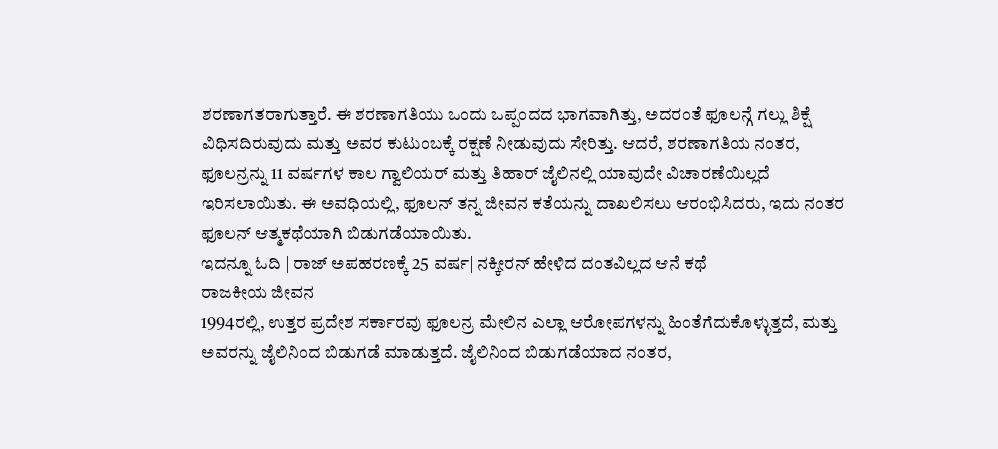ಶರಣಾಗತರಾಗುತ್ತಾರೆ. ಈ ಶರಣಾಗತಿಯು ಒಂದು ಒಪ್ಪಂದದ ಭಾಗವಾಗಿತ್ತು, ಅದರಂತೆ ಫೂಲನ್ಗೆ ಗಲ್ಲು ಶಿಕ್ಷೆ ವಿಧಿಸದಿರುವುದು ಮತ್ತು ಅವರ ಕುಟುಂಬಕ್ಕೆ ರಕ್ಷಣೆ ನೀಡುವುದು ಸೇರಿತ್ತು. ಆದರೆ, ಶರಣಾಗತಿಯ ನಂತರ, ಫೂಲನ್ರನ್ನು 11 ವರ್ಷಗಳ ಕಾಲ ಗ್ವಾಲಿಯರ್ ಮತ್ತು ತಿಹಾರ್ ಜೈಲಿನಲ್ಲಿ ಯಾವುದೇ ವಿಚಾರಣೆಯಿಲ್ಲದೆ ಇರಿಸಲಾಯಿತು. ಈ ಅವಧಿಯಲ್ಲಿ, ಫೂಲನ್ ತನ್ನ ಜೀವನ ಕತೆಯನ್ನು ದಾಖಲಿಸಲು ಆರಂಭಿಸಿದರು, ಇದು ನಂತರ ಫೂಲನ್ ಆತ್ಮಕಥೆಯಾಗಿ ಬಿಡುಗಡೆಯಾಯಿತು.
ಇದನ್ನೂ ಓದಿ | ರಾಜ್ ಅಪಹರಣಕ್ಕೆ 25 ವರ್ಷ| ನಕ್ಕೀರನ್ ಹೇಳಿದ ದಂತವಿಲ್ಲದ ಆನೆ ಕಥೆ
ರಾಜಕೀಯ ಜೀವನ
1994ರಲ್ಲಿ, ಉತ್ತರ ಪ್ರದೇಶ ಸರ್ಕಾರವು ಫೂಲನ್ರ ಮೇಲಿನ ಎಲ್ಲಾ ಆರೋಪಗಳನ್ನು ಹಿಂತೆಗೆದುಕೊಳ್ಳುತ್ತದೆ, ಮತ್ತು ಅವರನ್ನು ಜೈಲಿನಿಂದ ಬಿಡುಗಡೆ ಮಾಡುತ್ತದೆ. ಜೈಲಿನಿಂದ ಬಿಡುಗಡೆಯಾದ ನಂತರ,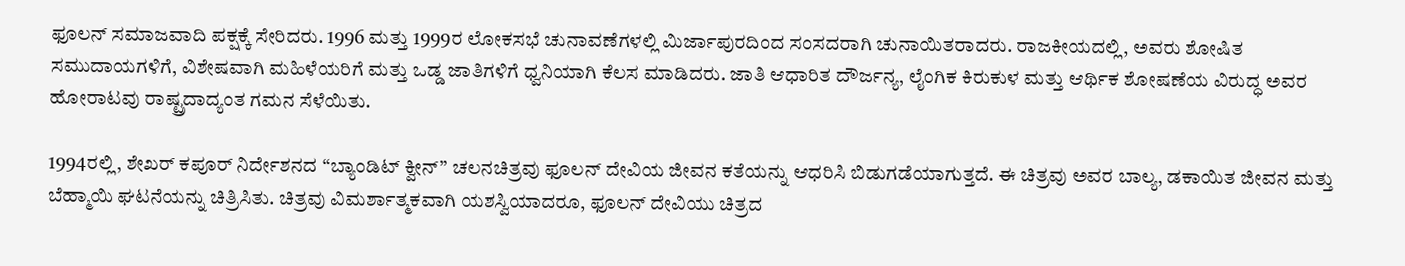ಫೂಲನ್ ಸಮಾಜವಾದಿ ಪಕ್ಷಕ್ಕೆ ಸೇರಿದರು. 1996 ಮತ್ತು 1999ರ ಲೋಕಸಭೆ ಚುನಾವಣೆಗಳಲ್ಲಿ ಮಿರ್ಜಾಪುರದಿಂದ ಸಂಸದರಾಗಿ ಚುನಾಯಿತರಾದರು. ರಾಜಕೀಯದಲ್ಲಿ, ಅವರು ಶೋಷಿತ ಸಮುದಾಯಗಳಿಗೆ, ವಿಶೇಷವಾಗಿ ಮಹಿಳೆಯರಿಗೆ ಮತ್ತು ಒಡ್ಡ ಜಾತಿಗಳಿಗೆ ಧ್ವನಿಯಾಗಿ ಕೆಲಸ ಮಾಡಿದರು. ಜಾತಿ ಆಧಾರಿತ ದೌರ್ಜನ್ಯ, ಲೈಂಗಿಕ ಕಿರುಕುಳ ಮತ್ತು ಆರ್ಥಿಕ ಶೋಷಣೆಯ ವಿರುದ್ಧ ಅವರ ಹೋರಾಟವು ರಾಷ್ಟ್ರದಾದ್ಯಂತ ಗಮನ ಸೆಳೆಯಿತು.

1994ರಲ್ಲಿ, ಶೇಖರ್ ಕಪೂರ್ ನಿರ್ದೇಶನದ “ಬ್ಯಾಂಡಿಟ್ ಕ್ವೀನ್” ಚಲನಚಿತ್ರವು ಫೂಲನ್ ದೇವಿಯ ಜೀವನ ಕತೆಯನ್ನು ಆಧರಿಸಿ ಬಿಡುಗಡೆಯಾಗುತ್ತದೆ. ಈ ಚಿತ್ರವು ಅವರ ಬಾಲ್ಯ, ಡಕಾಯಿತ ಜೀವನ ಮತ್ತು ಬೆಹ್ಮಾಯಿ ಘಟನೆಯನ್ನು ಚಿತ್ರಿಸಿತು. ಚಿತ್ರವು ವಿಮರ್ಶಾತ್ಮಕವಾಗಿ ಯಶಸ್ವಿಯಾದರೂ, ಫೂಲನ್ ದೇವಿಯು ಚಿತ್ರದ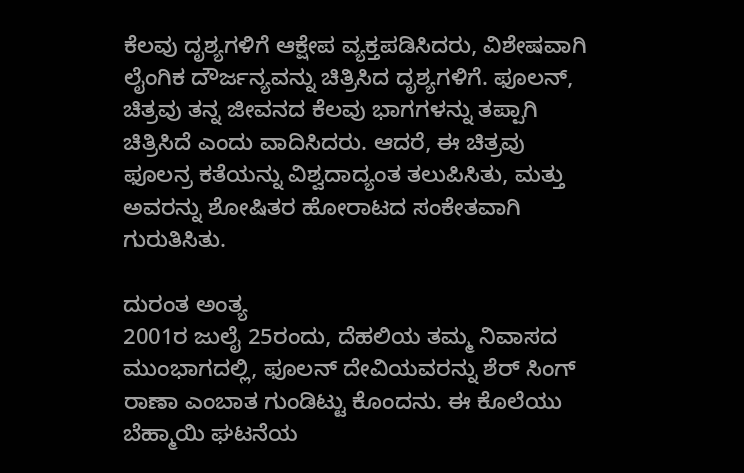ಕೆಲವು ದೃಶ್ಯಗಳಿಗೆ ಆಕ್ಷೇಪ ವ್ಯಕ್ತಪಡಿಸಿದರು, ವಿಶೇಷವಾಗಿ ಲೈಂಗಿಕ ದೌರ್ಜನ್ಯವನ್ನು ಚಿತ್ರಿಸಿದ ದೃಶ್ಯಗಳಿಗೆ. ಫೂಲನ್, ಚಿತ್ರವು ತನ್ನ ಜೀವನದ ಕೆಲವು ಭಾಗಗಳನ್ನು ತಪ್ಪಾಗಿ ಚಿತ್ರಿಸಿದೆ ಎಂದು ವಾದಿಸಿದರು. ಆದರೆ, ಈ ಚಿತ್ರವು ಫೂಲನ್ರ ಕತೆಯನ್ನು ವಿಶ್ವದಾದ್ಯಂತ ತಲುಪಿಸಿತು, ಮತ್ತು ಅವರನ್ನು ಶೋಷಿತರ ಹೋರಾಟದ ಸಂಕೇತವಾಗಿ ಗುರುತಿಸಿತು.

ದುರಂತ ಅಂತ್ಯ
2001ರ ಜುಲೈ 25ರಂದು, ದೆಹಲಿಯ ತಮ್ಮ ನಿವಾಸದ ಮುಂಭಾಗದಲ್ಲಿ, ಫೂಲನ್ ದೇವಿಯವರನ್ನು ಶೆರ್ ಸಿಂಗ್ ರಾಣಾ ಎಂಬಾತ ಗುಂಡಿಟ್ಟು ಕೊಂದನು. ಈ ಕೊಲೆಯು ಬೆಹ್ಮಾಯಿ ಘಟನೆಯ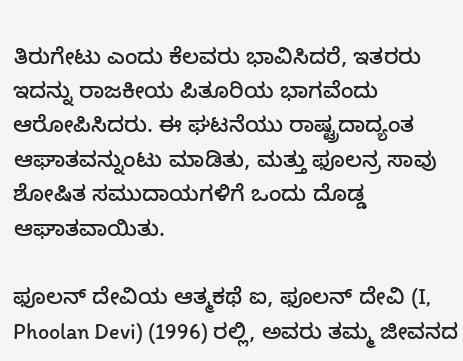ತಿರುಗೇಟು ಎಂದು ಕೆಲವರು ಭಾವಿಸಿದರೆ, ಇತರರು ಇದನ್ನು ರಾಜಕೀಯ ಪಿತೂರಿಯ ಭಾಗವೆಂದು ಆರೋಪಿಸಿದರು. ಈ ಘಟನೆಯು ರಾಷ್ಟ್ರದಾದ್ಯಂತ ಆಘಾತವನ್ನುಂಟು ಮಾಡಿತು, ಮತ್ತು ಫೂಲನ್ರ ಸಾವು ಶೋಷಿತ ಸಮುದಾಯಗಳಿಗೆ ಒಂದು ದೊಡ್ಡ ಆಘಾತವಾಯಿತು.

ಫೂಲನ್ ದೇವಿಯ ಆತ್ಮಕಥೆ ಐ, ಫೂಲನ್ ದೇವಿ (I, Phoolan Devi) (1996) ರಲ್ಲಿ, ಅವರು ತಮ್ಮ ಜೀವನದ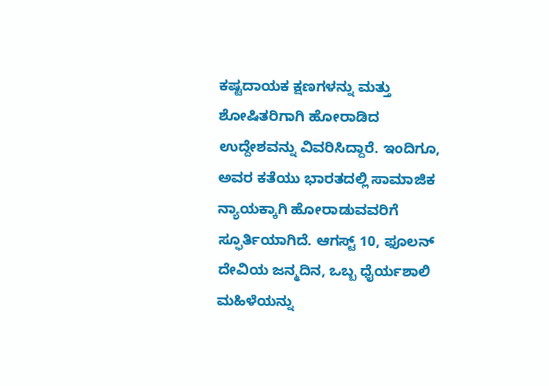ಕಷ್ಟದಾಯಕ ಕ್ಷಣಗಳನ್ನು ಮತ್ತು ಶೋಷಿತರಿಗಾಗಿ ಹೋರಾಡಿದ ಉದ್ದೇಶವನ್ನು ವಿವರಿಸಿದ್ದಾರೆ. ಇಂದಿಗೂ, ಅವರ ಕತೆಯು ಭಾರತದಲ್ಲಿ ಸಾಮಾಜಿಕ ನ್ಯಾಯಕ್ಕಾಗಿ ಹೋರಾಡುವವರಿಗೆ ಸ್ಫೂರ್ತಿಯಾಗಿದೆ. ಆಗಸ್ಟ್ 10, ಫೂಲನ್ ದೇವಿಯ ಜನ್ಮದಿನ, ಒಬ್ಬ ಧೈರ್ಯಶಾಲಿ ಮಹಿಳೆಯನ್ನು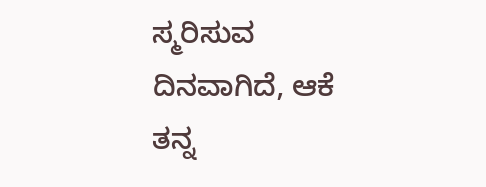ಸ್ಮರಿಸುವ ದಿನವಾಗಿದೆ, ಆಕೆ ತನ್ನ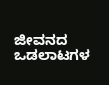ಜೀವನದ ಒಡಲಾಟಗಳ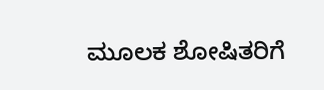ಮೂಲಕ ಶೋಷಿತರಿಗೆ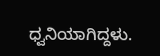ಧ್ವನಿಯಾಗಿದ್ದಳು.